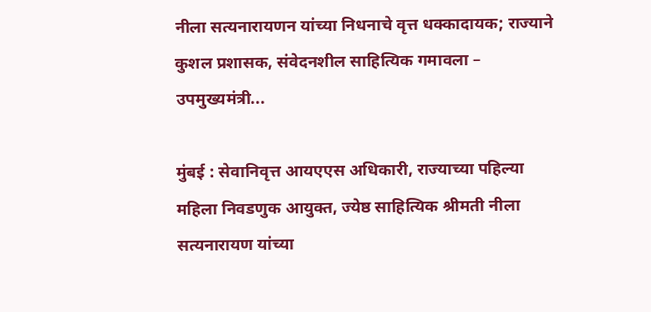नीला सत्यनारायणन यांच्या निधनाचे वृत्त धक्कादायक; राज्याने कुशल प्रशासक, संवेदनशील साहित्यिक गमावला – उपमुख्यमंत्री...

मुंबई : सेवानिवृत्त आयएएस अधिकारी, राज्याच्या पहिल्या महिला निवडणुक आयुक्त, ज्येष्ठ साहित्यिक श्रीमती नीला सत्यनारायण यांच्या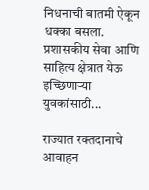निधनाची बातमी ऐकून धक्का बसला. प्रशासकीय सेवा आणि साहित्य क्षेत्रात येऊ इच्छिणाऱ्या युवकांसाठी...

राज्यात रक्तदानाचे आवाहन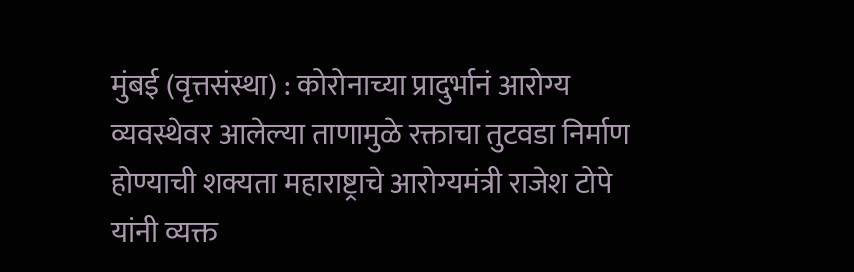मुंबई (वृत्तसंस्था) : कोरोनाच्या प्रादुर्भानं आरोग्य व्यवस्थेवर आलेल्या ताणामुळे रक्ताचा तुटवडा निर्माण होण्याची शक्यता महाराष्ट्राचे आरोग्यमंत्री राजेश टोपे यांनी व्यक्त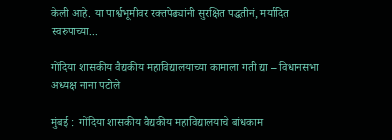केली आहे. या पार्श्वभूमीवर रक्तपेढ्यांनी सुरक्षित पद्धतीनं, मर्यादित स्वरुपाच्या...

गोंदिया शासकीय वैद्यकीय महाविद्यालयाच्या कामाला गती द्या – विधानसभा अध्यक्ष नाना पटोले

मुंबई :  गोंदिया शासकीय वैद्यकीय महाविद्यालयाचे बांधकाम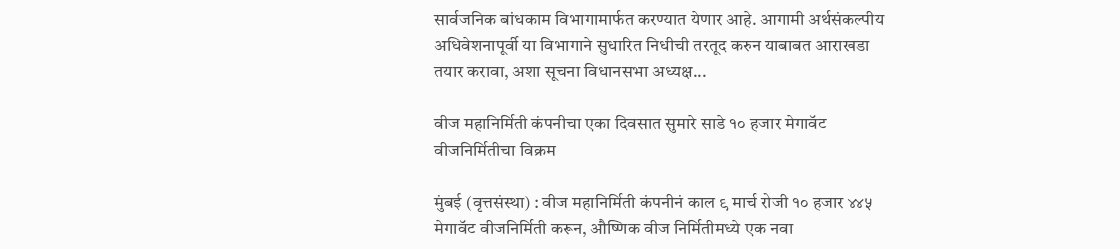सार्वजनिक बांधकाम विभागामार्फत करण्यात येणार आहे. आगामी अर्थसंकल्पीय अधिवेशनापूर्वी या विभागाने सुधारित निधीची तरतूद करुन याबाबत आराखडा तयार करावा, अशा सूचना विधानसभा अध्यक्ष...

वीज महानिर्मिती कंपनीचा एका दिवसात सुमारे साडे १० हजार मेगावॅट वीजनिर्मितीचा विक्रम

मुंबई (वृत्तसंस्था) : वीज महानिर्मिती कंपनीनं काल ९ मार्च रोजी १० हजार ४४५ मेगावॅट वीजनिर्मिती करून, औष्णिक वीज निर्मितीमध्ये एक नवा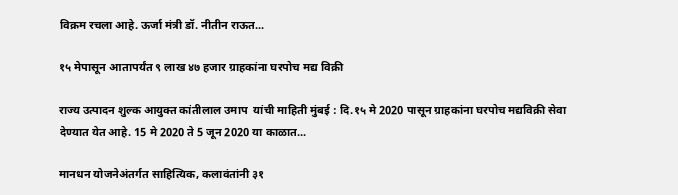विक्रम रचला आहे. ऊर्जा मंत्री डॉ. नीतीन राऊत...

१५ मेपासून आतापर्यंत ९ लाख ४७ हजार ग्राहकांना घरपोच मद्य विक्री

राज्य उत्पादन शुल्क आयुक्त कांतीलाल उमाप  यांची माहिती मुंबई : दि.१५ मे 2020 पासून ग्राहकांना घरपोच मद्यविक्री सेवा देण्यात येत आहे. 15 मे 2020 ते 5 जून 2020 या काळात...

मानधन योजनेअंतर्गत साहित्यिक, कलावंतांनी ३१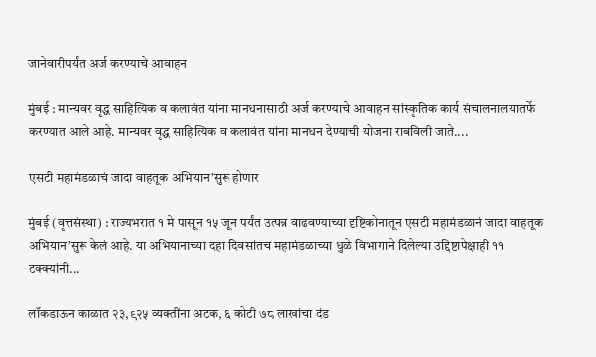जानेवारीपर्यंत अर्ज करण्याचे आवाहन

मुंबई : मान्यवर वृद्ध साहित्यिक व कलावंत यांना मानधनासाठी अर्ज करण्याचे आवाहन सांस्कृतिक कार्य संचालनालयातर्फे करण्यात आले आहे. मान्यवर वृद्ध साहित्यिक व कलावंत यांना मानधन देण्याची योजना राबविली जाते....

एसटी महामंडळाचं जादा वाहतूक अभियान’सुरू होणार

मुंबई (वृत्तसंस्था) : राज्यभरात १ मे पासून १५ जून पर्यंत उत्पन्न वाढवण्याच्या दृष्टिकोनातून एसटी महामंडळानं जादा वाहतूक अभियान’सुरू केलं आहे. या अभियानाच्या दहा दिवसांतच महामंडळाच्या धुळे विभागाने दिलेल्या उद्दिष्टापेक्षाही ११ टक्क्यांनी...

लॉकडाऊन काळात २३,९२५ व्यक्तींना अटक, ६ कोटी ७८ लाखांचा दंड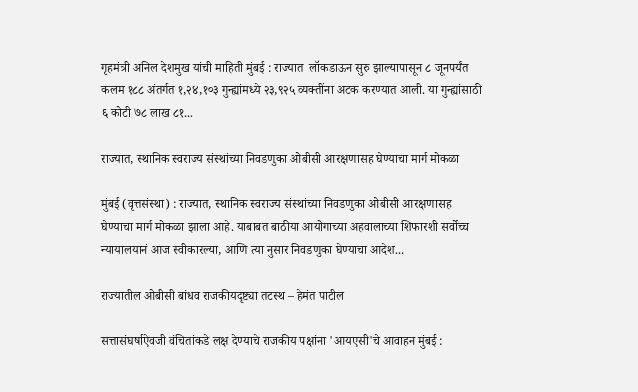गृहमंत्री अनिल देशमुख यांची माहिती मुंबई : राज्यात  लॉकडाऊन सुरु झाल्यापासून ८ जूनपर्यंत  कलम १८८ अंतर्गत १,२४,१०३ गुन्ह्यांमध्ये २३,९२५ व्यक्तींना अटक करण्यात आली. या गुन्ह्यांसाठी ६ कोटी ७८ लाख ८१...

राज्यात, स्थानिक स्वराज्य संस्थांच्या निवडणुका ओबीसी आरक्षणासह घेण्याचा मार्ग मोकळा

मुंबई (वृत्तसंस्था) : राज्यात, स्थानिक स्वराज्य संस्थांच्या निवडणुका ओबीसी आरक्षणासह घेण्याचा मार्ग मोकळा झाला आहे. याबाबत बाठीया आयोगाच्या अहवालाच्या शिफारशी सर्वोच्च न्यायालयानं आज स्वीकारल्या, आणि त्या नुसार निवडणुका घेण्याचा आदेश...

राज्यातील ओबीसी बांधव राजकीयदृष्ट्या तटस्थ – हेमंत पाटील

सत्तासंघर्षाऐवजी वंचितांकडे लक्ष देण्याचे राजकीय पक्षांना 'आयएसी'चे आवाहन मुंबई :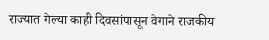राज्यात गेल्या काही दिवसांपासून वेगाने राजकीय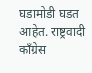घडामोडी घडत आहेत. राष्ट्रवादी काँग्रेस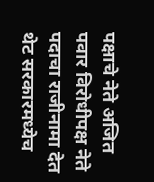पक्षाचे नेते अजित पवार विरोधीपक्ष नेते पदाचा राजीनामा देत थेट सरकारमध्येच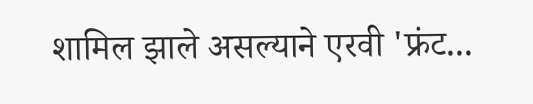शामिल झाले असल्याने एरवी 'फ्रंट...